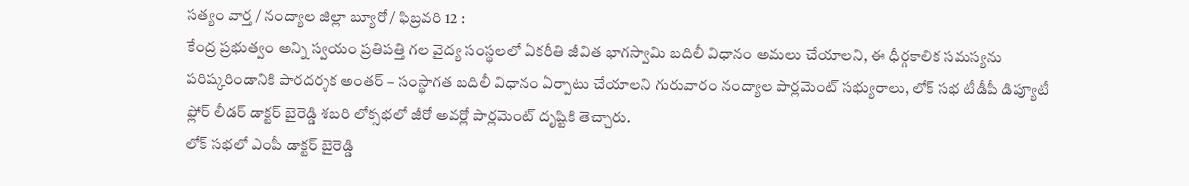సత్యం వార్త / నంద్యాల జిల్లా బ్యూరో / ఫిబ్రవరి 12 :
కేంద్ర ప్రభుత్వం అన్ని స్వయం ప్రతిపత్తి గల వైద్య సంస్థలలో ఏకరీతి జీవిత భాగస్వామి బదిలీ విధానం అమలు చేయాలని, ఈ ధీర్గకాలిక సమస్యను పరిష్కరిండానికి పారదర్శక అంతర్ – సంస్థాగత బదిలీ విధానం ఏర్పాటు చేయాలని గురువారం నంద్యాల పార్లమెంట్ సభ్యురాలు, లోక్ సభ టీడీపీ డిప్యూటీ ఫ్లోర్ లీడర్ డాక్టర్ బైరెడ్డి శబరి లోక్సభలో జీరో అవర్లో పార్లమెంట్ దృష్టికి తెచ్చారు.
లోక్ సభలో ఎంపీ డాక్టర్ బైరెడ్డి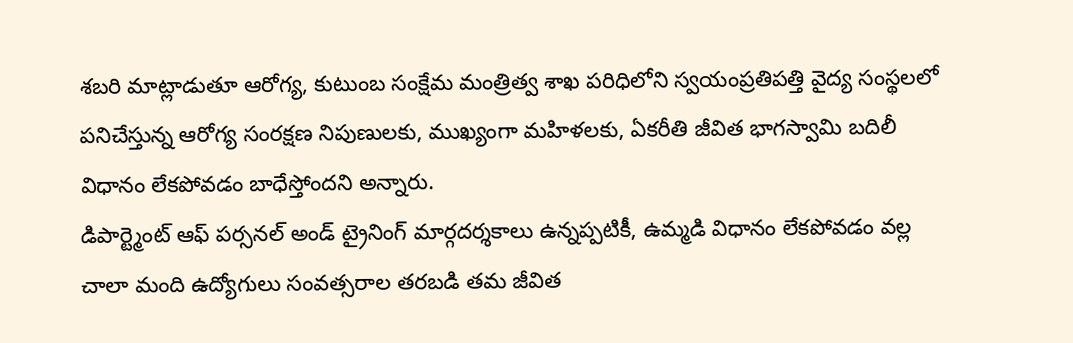శబరి మాట్లాడుతూ ఆరోగ్య, కుటుంబ సంక్షేమ మంత్రిత్వ శాఖ పరిధిలోని స్వయంప్రతిపత్తి వైద్య సంస్థలలో పనిచేస్తున్న ఆరోగ్య సంరక్షణ నిపుణులకు, ముఖ్యంగా మహిళలకు, ఏకరీతి జీవిత భాగస్వామి బదిలీ విధానం లేకపోవడం బాధేస్తోందని అన్నారు.
డిపార్ట్మెంట్ ఆఫ్ పర్సనల్ అండ్ ట్రైనింగ్ మార్గదర్శకాలు ఉన్నప్పటికీ, ఉమ్మడి విధానం లేకపోవడం వల్ల చాలా మంది ఉద్యోగులు సంవత్సరాల తరబడి తమ జీవిత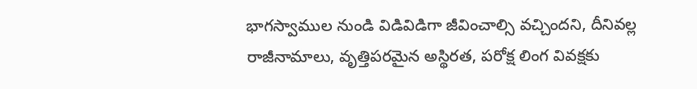భాగస్వాముల నుండి విడివిడిగా జీవించాల్సి వచ్చిందని, దీనివల్ల రాజీనామాలు, వృత్తిపరమైన అస్థిరత, పరోక్ష లింగ వివక్షకు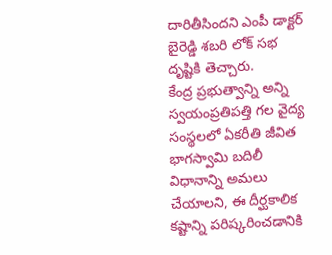దారితీసిందని ఎంపీ డాక్టర్ బైరెడ్డి శబరి లోక్ సభ దృష్టికి తెచ్చారు.
కేంద్ర ప్రభుత్వాన్ని అన్ని స్వయంప్రతిపత్తి గల వైద్య సంస్థలలో ఏకరీతి జీవిత భాగస్వామి బదిలీ విధానాన్ని అమలు చేయాలని, ఈ దీర్ఘకాలిక కష్టాన్ని పరిష్కరించడానికి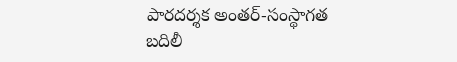పారదర్శక అంతర్-సంస్థాగత బదిలీ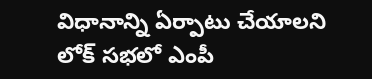విధానాన్ని ఏర్పాటు చేయాలని లోక్ సభలో ఎంపీ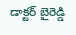డాక్టర్ బైరెడ్డి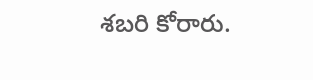శబరి కోరారు.